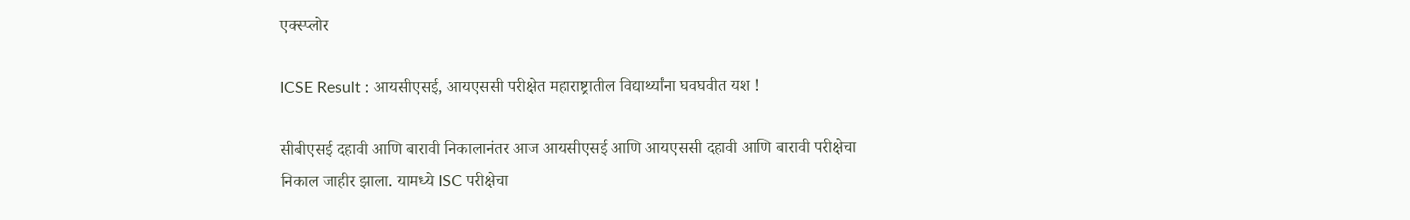एक्स्प्लोर

ICSE Result : आयसीएसई, आयएससी परीक्षेत महाराष्ट्रातील विद्यार्थ्यांना घवघवीत यश !

सीबीएसई दहावी आणि बारावी निकालानंतर आज आयसीएसई आणि आयएससी दहावी आणि बारावी परीक्षेचा निकाल जाहीर झाला. यामध्ये ISC परीक्षेचा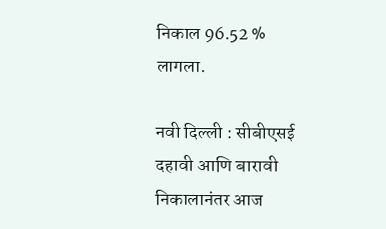निकाल 96.52 % लागला.

नवी दिल्ली : सीबीएसई  दहावी आणि बारावी निकालानंतर आज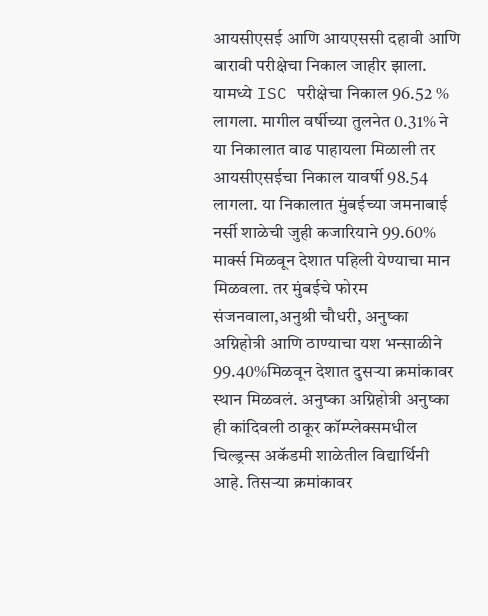आयसीएसई आणि आयएससी दहावी आणि बारावी परीक्षेचा निकाल जाहीर झाला. यामध्ये ISC परीक्षेचा निकाल 96.52 % लागला. मागील वर्षीच्या तुलनेत 0.31% ने या निकालात वाढ पाहायला मिळाली तर आयसीएसईचा निकाल यावर्षी 98.54 लागला. या निकालात मुंबईच्या जमनाबाई नर्सी शाळेची जुही कजारियाने 99.60% मार्क्स मिळवून देशात पहिली येण्याचा मान मिळवला. तर मुंबईचे फोरम संजनवाला,अनुश्री चौधरी, अनुष्का अग्निहोत्री आणि ठाण्याचा यश भन्साळीने 99.40%मिळवून देशात दुसऱ्या क्रमांकावर स्थान मिळवलं. अनुष्का अग्निहोत्री अनुष्का ही कांदिवली ठाकूर कॉम्प्लेक्समधील चिल्ड्रन्स अकॅडमी शाळेतील विद्यार्थिनी आहे. तिसऱ्या क्रमांकावर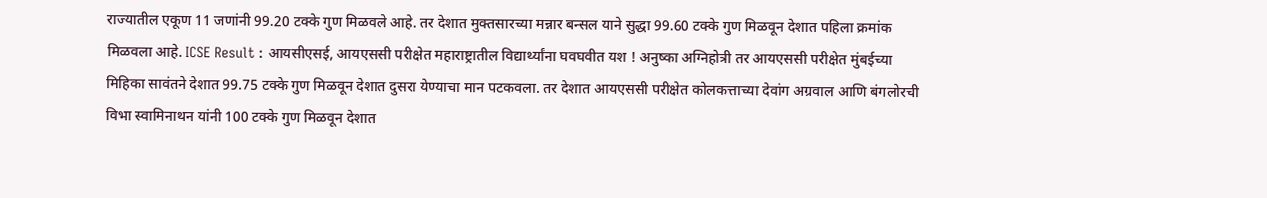राज्यातील एकूण 11 जणांनी 99.20 टक्के गुण मिळवले आहे. तर देशात मुक्तसारच्या मन्नार बन्सल याने सुद्धा 99.60 टक्के गुण मिळवून देशात पहिला क्रमांक मिळवला आहे. ICSE Result : आयसीएसई, आयएससी परीक्षेत महाराष्ट्रातील विद्यार्थ्यांना घवघवीत यश ! अनुष्का अग्निहोत्री तर आयएससी परीक्षेत मुंबईच्या मिहिका सावंतने देशात 99.75 टक्के गुण मिळवून देशात दुसरा येण्याचा मान पटकवला. तर देशात आयएससी परीक्षेत कोलकत्ताच्या देवांग अग्रवाल आणि बंगलोरची विभा स्वामिनाथन यांनी 100 टक्के गुण मिळवून देशात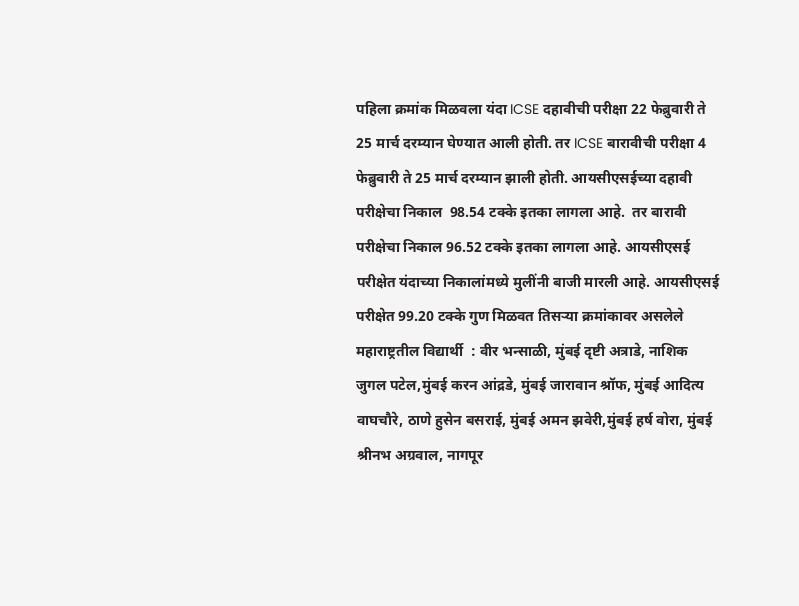पहिला क्रमांक मिळवला यंदा ICSE दहावीची परीक्षा 22 फेब्रुवारी ते 25 मार्च दरम्यान घेण्यात आली होती. तर ICSE बारावीची परीक्षा 4 फेब्रुवारी ते 25 मार्च दरम्यान झाली होती. आयसीएसईच्या दहावी परीक्षेचा निकाल  98.54 टक्के इतका लागला आहे.  तर बारावी परीक्षेचा निकाल 96.52 टक्के इतका लागला आहे. आयसीएसई परीक्षेत यंदाच्या निकालांमध्ये मुलींनी बाजी मारली आहे. आयसीएसई परीक्षेत 99.20 टक्के गुण मिळवत तिसऱ्या क्रमांकावर असलेले महाराष्ट्रतील विद्यार्थी  : वीर भन्साळी, मुंबई दृष्टी अत्राडे, नाशिक जुगल पटेल,मुंबई करन आंद्रडे, मुंबई जारावान श्रॉफ, मुंबई आदित्य वाघचौरे, ठाणे हुसेन बसराई, मुंबई अमन झवेरी,मुंबई हर्ष वोरा, मुंबई श्रीनभ अग्रवाल, नागपूर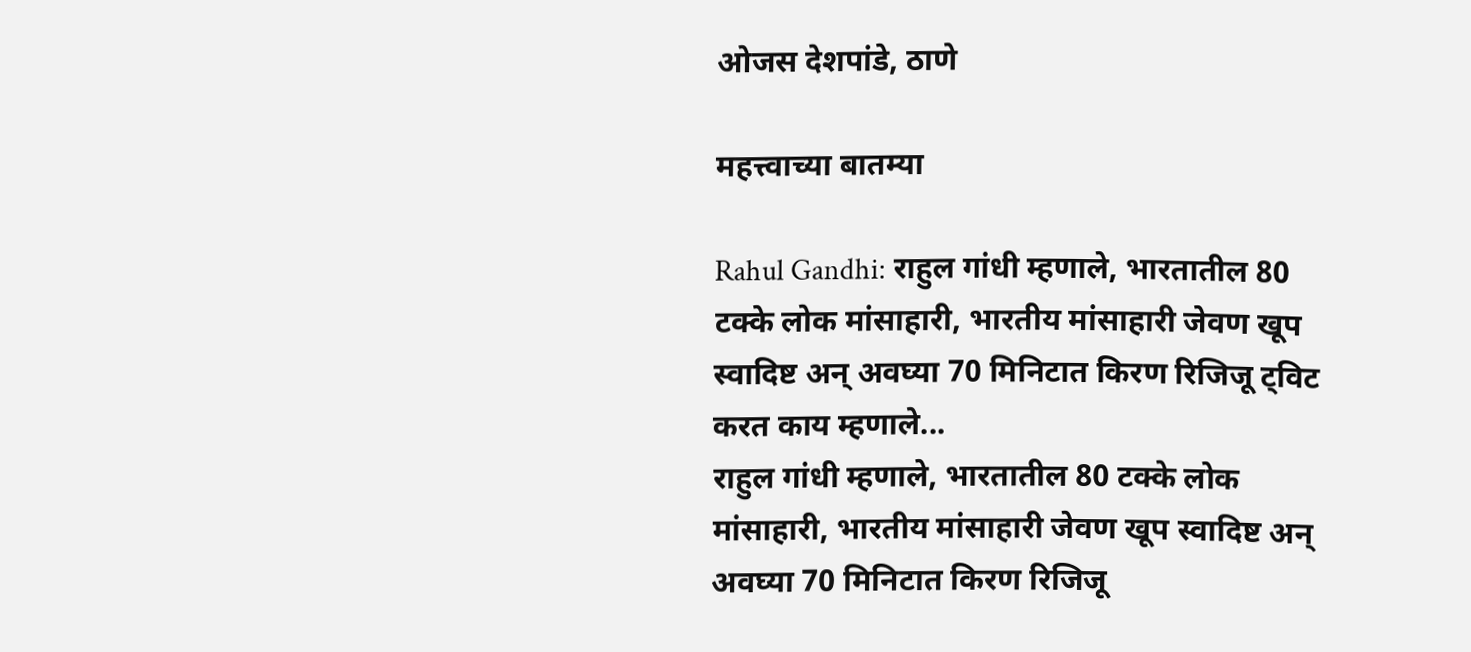ओजस देशपांडे, ठाणे

महत्त्वाच्या बातम्या

Rahul Gandhi: राहुल गांधी म्हणाले, भारतातील 80 टक्के लोक मांसाहारी, भारतीय मांसाहारी जेवण खूप स्वादिष्ट अन् अवघ्या 70 मिनिटात किरण रिजिजू ट्विट करत काय म्हणाले...
राहुल गांधी म्हणाले, भारतातील 80 टक्के लोक मांसाहारी, भारतीय मांसाहारी जेवण खूप स्वादिष्ट अन् अवघ्या 70 मिनिटात किरण रिजिजू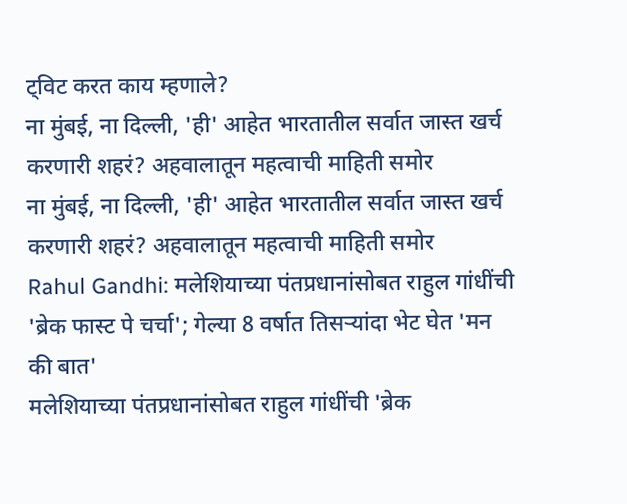ट्विट करत काय म्हणाले?
ना मुंबई, ना दिल्ली, 'ही' आहेत भारतातील सर्वात जास्त खर्च करणारी शहरं? अहवालातून महत्वाची माहिती समोर
ना मुंबई, ना दिल्ली, 'ही' आहेत भारतातील सर्वात जास्त खर्च करणारी शहरं? अहवालातून महत्वाची माहिती समोर
Rahul Gandhi: मलेशियाच्या पंतप्रधानांसोबत राहुल गांधींची 'ब्रेक फास्ट पे चर्चा'; गेल्या 8 वर्षात तिसऱ्यांदा भेट घेत 'मन की बात'
मलेशियाच्या पंतप्रधानांसोबत राहुल गांधींची 'ब्रेक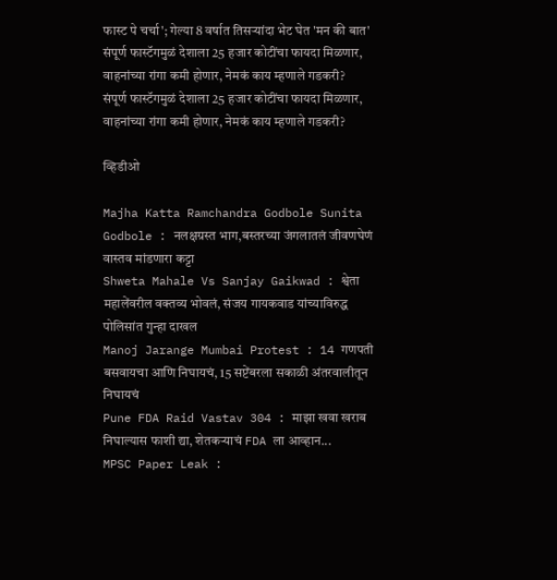फास्ट पे चर्चा'; गेल्या 8 वर्षात तिसऱ्यांदा भेट घेत 'मन की बात'
संपूर्ण फास्टॅगमुळं देशाला 25 हजार कोटींचा फायदा मिळणार, वाहनांच्या रांगा कमी होणार, नेमकं काय म्हणाले गडकरी?
संपूर्ण फास्टॅगमुळं देशाला 25 हजार कोटींचा फायदा मिळणार, वाहनांच्या रांगा कमी होणार, नेमकं काय म्हणाले गडकरी?

व्हिडीओ

Majha Katta Ramchandra Godbole Sunita Godbole : नलक्षग्रस्त भाग,बस्तरच्या जंगलातलं जीवणघेणं वास्तव मांडणारा कट्टा
Shweta Mahale Vs Sanjay Gaikwad : श्वेता महालेंवरील वक्तव्य भोवलं, संजय गायकवाड यांच्याविरुद्ध पोलिसांत गुन्हा दाखल
Manoj Jarange Mumbai Protest : 14 गणपती बसवायचा आणि निघायचं, 15 सप्टेंबरला सकाळी अंतरवालीतून निघायचं
Pune FDA Raid Vastav 304 : माझा खवा खराब निघाल्यास फाशी द्या, शेतकऱ्याचं FDA ला आव्हान...
MPSC Paper Leak :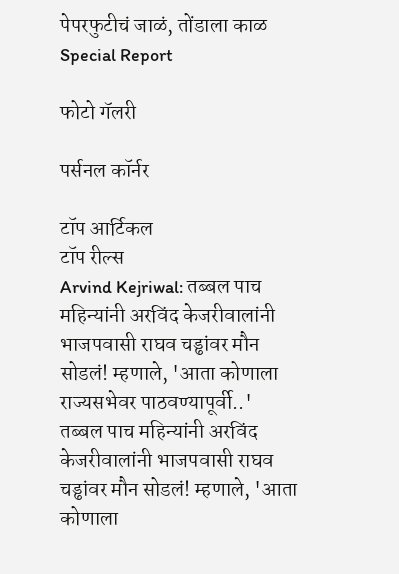पेपरफुटीचं जाळं, तोंडाला काळ Special Report

फोटो गॅलरी

पर्सनल कॉर्नर

टॉप आर्टिकल
टॉप रील्स
Arvind Kejriwal: तब्बल पाच महिन्यांनी अरविंद केजरीवालांनी भाजपवासी राघव चड्ढांवर मौन सोडलं! म्हणाले, 'आता कोणाला राज्यसभेवर पाठवण्यापूर्वी..'
तब्बल पाच महिन्यांनी अरविंद केजरीवालांनी भाजपवासी राघव चड्ढांवर मौन सोडलं! म्हणाले, 'आता कोणाला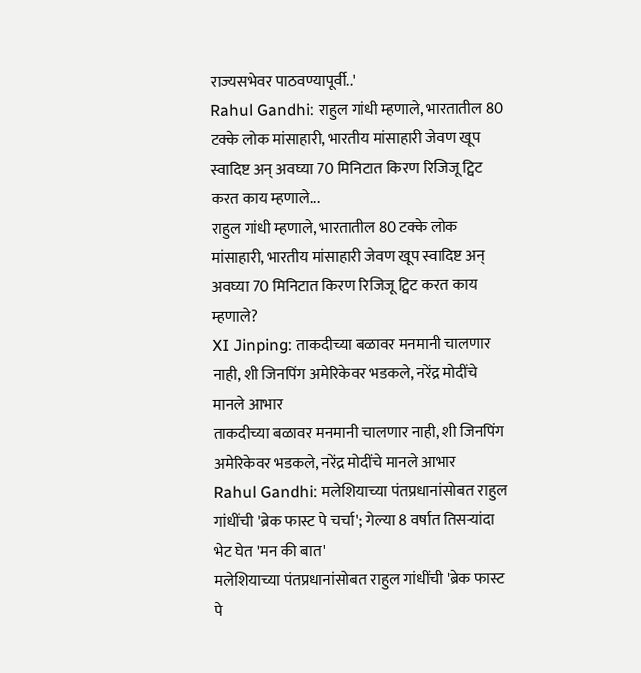राज्यसभेवर पाठवण्यापूर्वी..'
Rahul Gandhi: राहुल गांधी म्हणाले, भारतातील 80 टक्के लोक मांसाहारी, भारतीय मांसाहारी जेवण खूप स्वादिष्ट अन् अवघ्या 70 मिनिटात किरण रिजिजू ट्विट करत काय म्हणाले...
राहुल गांधी म्हणाले, भारतातील 80 टक्के लोक मांसाहारी, भारतीय मांसाहारी जेवण खूप स्वादिष्ट अन् अवघ्या 70 मिनिटात किरण रिजिजू ट्विट करत काय म्हणाले?
XI Jinping: ताकदीच्या बळावर मनमानी चालणार नाही, शी जिनपिंग अमेरिकेवर भडकले, नरेंद्र मोदींचे मानले आभार
ताकदीच्या बळावर मनमानी चालणार नाही, शी जिनपिंग अमेरिकेवर भडकले, नरेंद्र मोदींचे मानले आभार
Rahul Gandhi: मलेशियाच्या पंतप्रधानांसोबत राहुल गांधींची 'ब्रेक फास्ट पे चर्चा'; गेल्या 8 वर्षात तिसऱ्यांदा भेट घेत 'मन की बात'
मलेशियाच्या पंतप्रधानांसोबत राहुल गांधींची 'ब्रेक फास्ट पे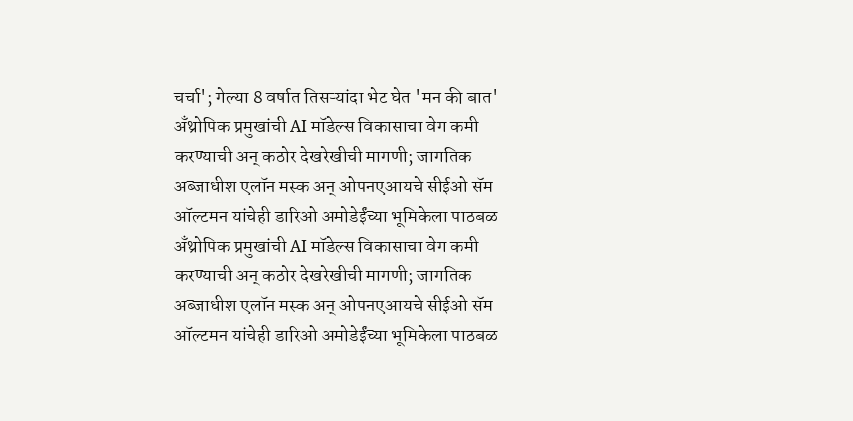चर्चा'; गेल्या 8 वर्षात तिसऱ्यांदा भेट घेत 'मन की बात'
अँथ्रोपिक प्रमुखांची AI मॉडेल्स विकासाचा वेग कमी करण्याची अन् कठोर देखरेखीची मागणी; जागतिक अब्जाधीश एलॉन मस्क अन् ओपनएआयचे सीईओ सॅम ऑल्टमन यांचेही डारिओ अमोडेईंच्या भूमिकेला पाठबळ
अँथ्रोपिक प्रमुखांची AI मॉडेल्स विकासाचा वेग कमी करण्याची अन् कठोर देखरेखीची मागणी; जागतिक अब्जाधीश एलॉन मस्क अन् ओपनएआयचे सीईओ सॅम ऑल्टमन यांचेही डारिओ अमोडेईंच्या भूमिकेला पाठबळ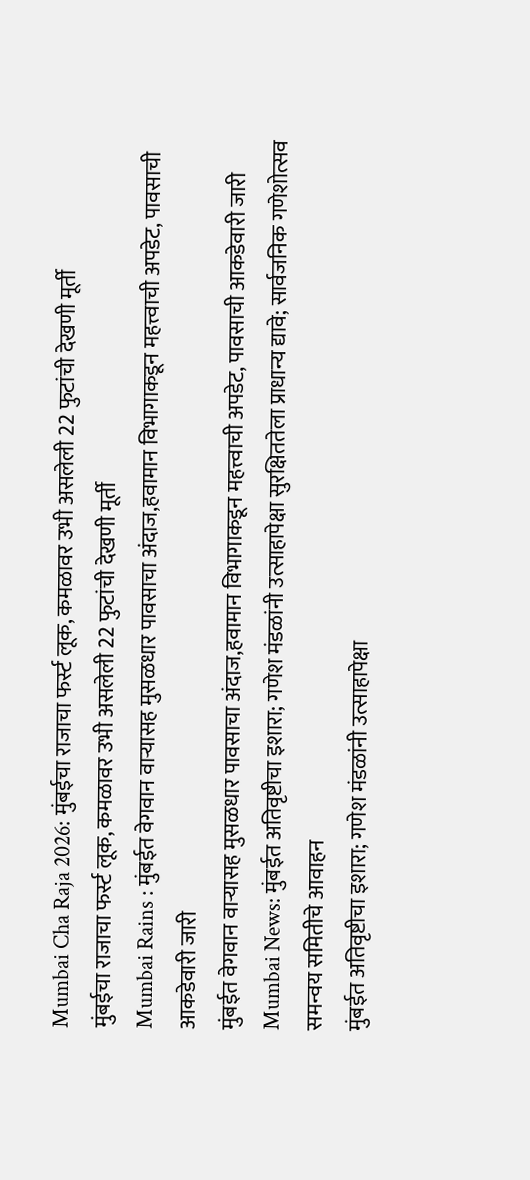Mumbai Cha Raja 2026: मुंबईचा राजाचा फर्स्ट लूक, कमळावर उभी असलेली 22 फुटांची देखणी मूर्ती
मुंबईचा राजाचा फर्स्ट लूक, कमळावर उभी असलेली 22 फुटांची देखणी मूर्ती
Mumbai Rains : मुंबईत वेगवान वाऱ्यासह मुसळधार पावसाचा अंदाज,हवामान विभागाकडून महत्त्वाची अपडेट, पावसाची आकडेवारी जारी
मुंबईत वेगवान वाऱ्यासह मुसळधार पावसाचा अंदाज,हवामान विभागाकडून महत्त्वाची अपडेट, पावसाची आकडेवारी जारी
Mumbai News: मुंबईत अतिवृष्टीचा इशारा; गणेश मंडळांनी उत्साहापेक्षा सुरक्षिततेला प्राधान्य द्यावे; सार्वजनिक गणेशोत्सव समन्वय समितीचे आवाहन
मुंबईत अतिवृष्टीचा इशारा; गणेश मंडळांनी उत्साहापेक्षा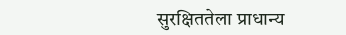सुरक्षिततेला प्राधान्य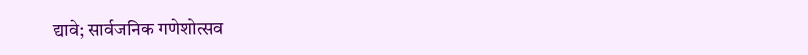द्यावे; सार्वजनिक गणेशोत्सव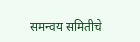समन्वय समितीचे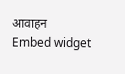आवाहन
Embed widget